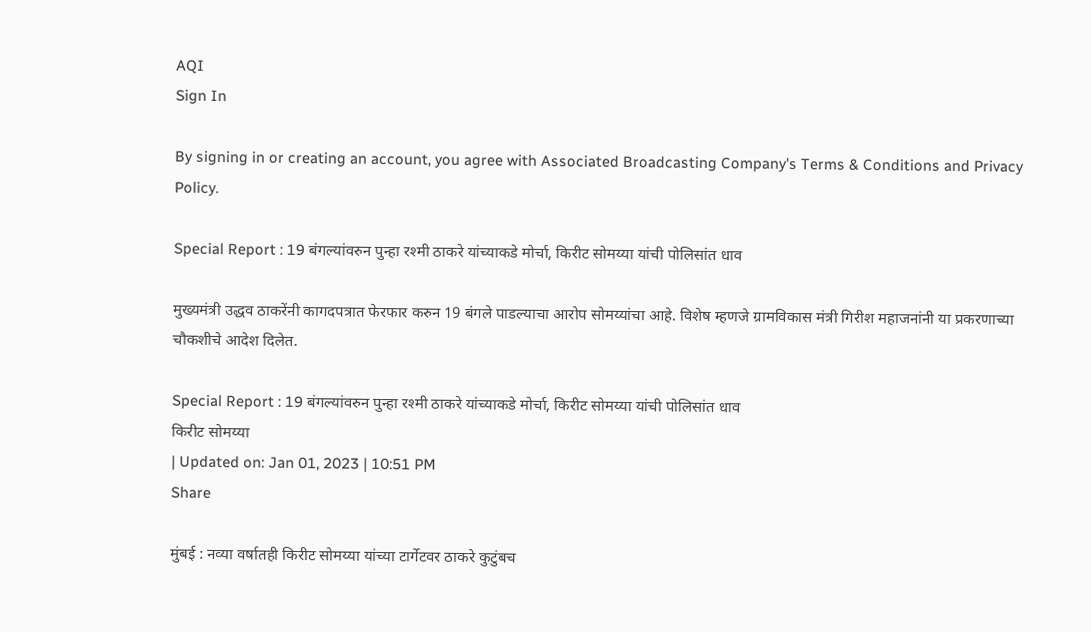AQI
Sign In

By signing in or creating an account, you agree with Associated Broadcasting Company's Terms & Conditions and Privacy Policy.

Special Report : 19 बंगल्यांवरुन पुन्हा रश्मी ठाकरे यांच्याकडे मोर्चा, किरीट सोमय्या यांची पोलिसांत धाव

मुख्यमंत्री उद्धव ठाकरेंनी कागदपत्रात फेरफार करुन 19 बंगले पाडल्याचा आरोप सोमय्यांचा आहे. विशेष म्हणजे ग्रामविकास मंत्री गिरीश महाजनांनी या प्रकरणाच्या चौकशीचे आदेश दिलेत.

Special Report : 19 बंगल्यांवरुन पुन्हा रश्मी ठाकरे यांच्याकडे मोर्चा, किरीट सोमय्या यांची पोलिसांत धाव
किरीट सोमय्या
| Updated on: Jan 01, 2023 | 10:51 PM
Share

मुंबई : नव्या वर्षातही किरीट सोमय्या यांच्या टार्गेटवर ठाकरे कुटुंबच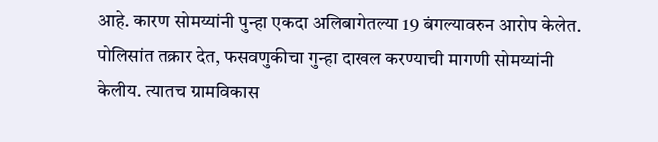आहे. कारण सोमय्यांनी पुन्हा एकदा अलिबागेतल्या 19 बंगल्यावरुन आरोप केलेत. पोलिसांत तक्रार देत, फसवणुकीचा गुन्हा दाखल करण्याची मागणी सोमय्यांनी केलीय. त्यातच ग्रामविकास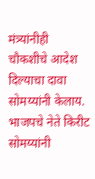मंत्र्यांनीही चौकशीचे आदेश दिल्याचा दावा सोमय्यांनी केलाय. भाजपचे नेते किरीट सोमय्यांनी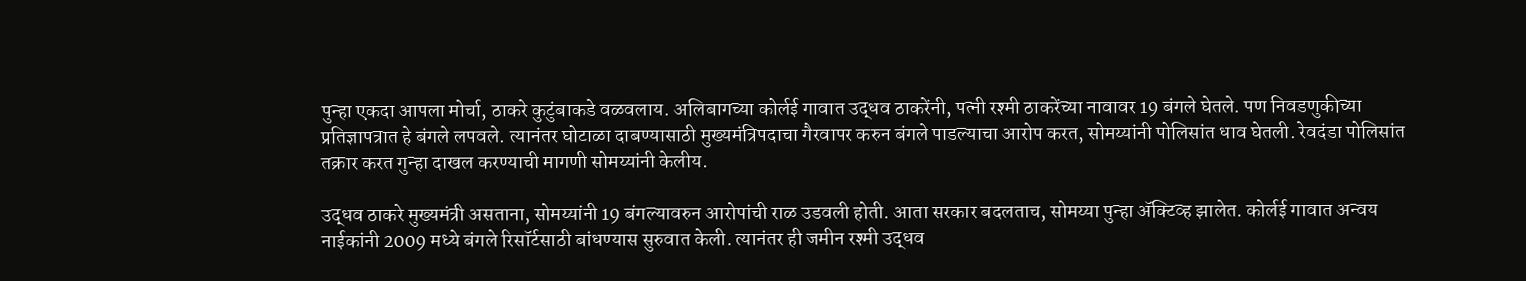पुन्हा एकदा आपला मोर्चा, ठाकरे कुटुंबाकडे वळवलाय. अलिबागच्या कोर्लई गावात उद्धव ठाकरेंनी, पत्नी रश्मी ठाकरेंच्या नावावर 19 बंगले घेतले. पण निवडणुकीच्या प्रतिज्ञापत्रात हे बंगले लपवले. त्यानंतर घोटाळा दाबण्यासाठी मुख्यमंत्रिपदाचा गैरवापर करुन बंगले पाडल्याचा आरोप करत, सोमय्यांनी पोलिसांत धाव घेतली. रेवदंडा पोलिसांत तक्रार करत गुन्हा दाखल करण्याची मागणी सोमय्यांनी केलीय.

उद्धव ठाकरे मुख्यमंत्री असताना, सोमय्यांनी 19 बंगल्यावरुन आरोपांची राळ उडवली होती. आता सरकार बदलताच, सोमय्या पुन्हा ॲक्टिव्ह झालेत. कोर्लई गावात अन्वय नाईकांनी 2009 मध्ये बंगले रिसॉर्टसाठी बांधण्यास सुरुवात केली. त्यानंतर ही जमीन रश्मी उद्धव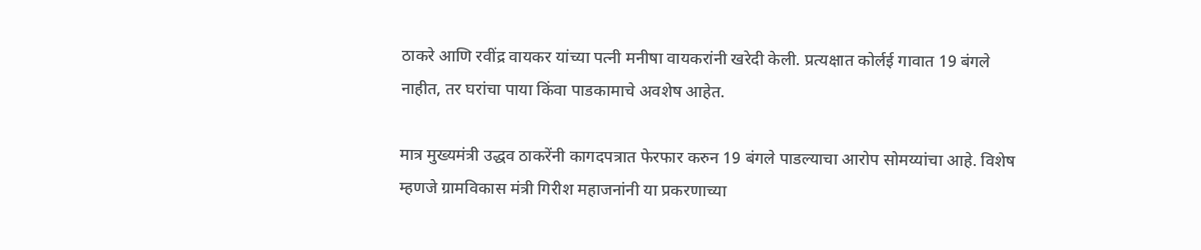ठाकरे आणि रवींद्र वायकर यांच्या पत्नी मनीषा वायकरांनी खरेदी केली. प्रत्यक्षात कोर्लई गावात 19 बंगले नाहीत, तर घरांचा पाया किंवा पाडकामाचे अवशेष आहेत.

मात्र मुख्यमंत्री उद्धव ठाकरेंनी कागदपत्रात फेरफार करुन 19 बंगले पाडल्याचा आरोप सोमय्यांचा आहे. विशेष म्हणजे ग्रामविकास मंत्री गिरीश महाजनांनी या प्रकरणाच्या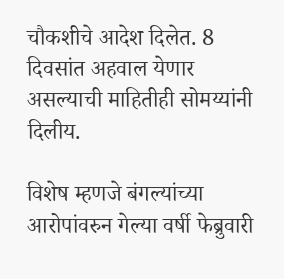चौकशीचे आदेश दिलेत. 8 दिवसांत अहवाल येणार असल्याची माहितीही सोमय्यांनी दिलीय.

विशेष म्हणजे बंगल्यांच्या आरोपांवरुन गेल्या वर्षी फेब्रुवारी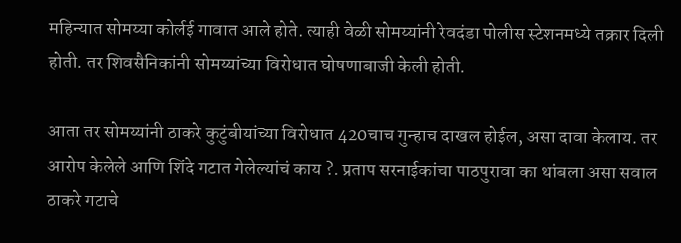महिन्यात सोमय्या कोर्लई गावात आले होते. त्याही वेळी सोमय्यांनी रेवदंडा पोलीस स्टेशनमध्ये तक्रार दिली होती. तर शिवसैनिकांनी सोमय्यांच्या विरोधात घोषणाबाजी केली होती.

आता तर सोमय्यांनी ठाकरे कुटुंबीयांच्या विरोधात 420चाच गुन्हाच दाखल होईल, असा दावा केलाय. तर आरोप केलेले आणि शिंदे गटात गेलेल्यांचं काय ?. प्रताप सरनाईकांचा पाठपुरावा का थांबला असा सवाल ठाकरे गटाचे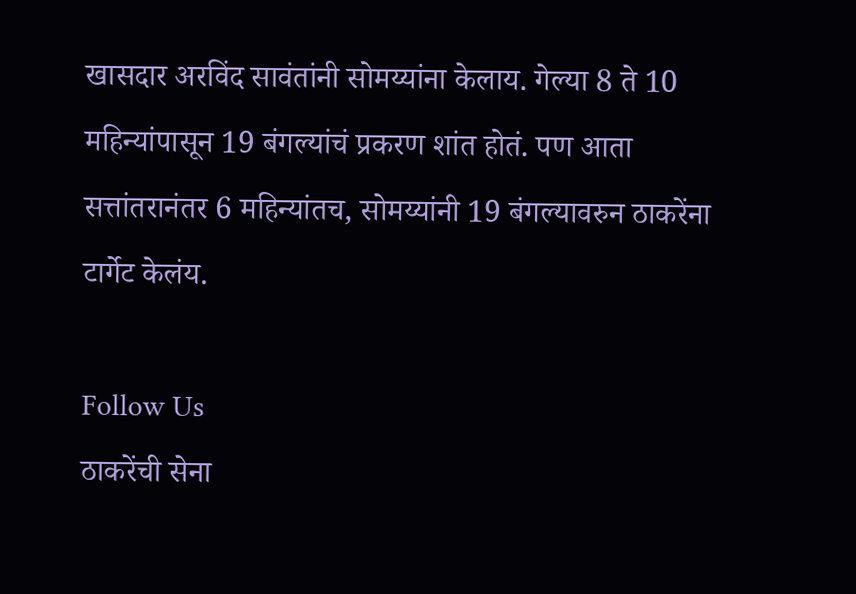खासदार अरविंद सावंतांनी सोमय्यांना केलाय. गेल्या 8 ते 10 महिन्यांपासून 19 बंगल्यांचं प्रकरण शांत होतं. पण आता सत्तांतरानंतर 6 महिन्यांतच, सोमय्यांनी 19 बंगल्यावरुन ठाकरेंना टार्गेट केलंय.

Follow Us
ठाकरेंची सेना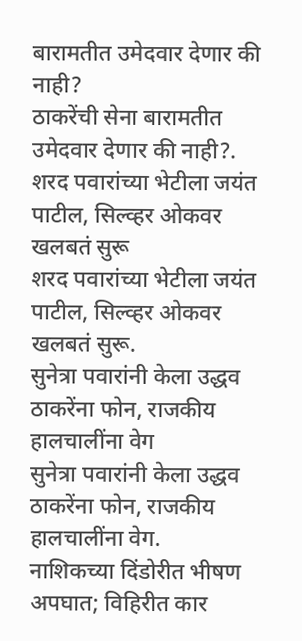बारामतीत उमेदवार देणार की नाही?
ठाकरेंची सेना बारामतीत उमेदवार देणार की नाही?.
शरद पवारांच्या भेटीला जयंत पाटील, सिल्व्हर ओकवर खलबतं सुरू
शरद पवारांच्या भेटीला जयंत पाटील, सिल्व्हर ओकवर खलबतं सुरू.
सुनेत्रा पवारांनी केला उद्धव ठाकरेंना फोन, राजकीय हालचालींना वेग
सुनेत्रा पवारांनी केला उद्धव ठाकरेंना फोन, राजकीय हालचालींना वेग.
नाशिकच्या दिंडोरीत भीषण अपघात; विहिरीत कार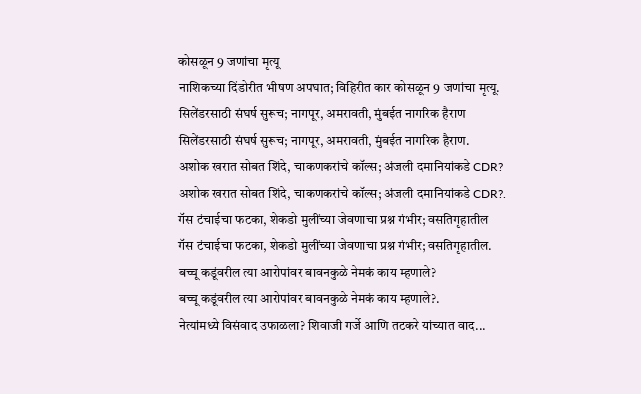कोसळून 9 जणांचा मृत्यू
नाशिकच्या दिंडोरीत भीषण अपघात; विहिरीत कार कोसळून 9 जणांचा मृत्यू.
सिलेंडरसाठी संघर्ष सुरूच; नागपूर, अमरावती, मुंबईत नागरिक हैराण
सिलेंडरसाठी संघर्ष सुरूच; नागपूर, अमरावती, मुंबईत नागरिक हैराण.
अशोक खरात सोबत शिंदे, चाकणकरांचे कॉल्स; अंजली दमानियांकडे CDR?
अशोक खरात सोबत शिंदे, चाकणकरांचे कॉल्स; अंजली दमानियांकडे CDR?.
गॅस टंचाईचा फटका, शेकडो मुलींच्या जेवणाचा प्रश्न गंभीर; वसतिगृहातील
गॅस टंचाईचा फटका, शेकडो मुलींच्या जेवणाचा प्रश्न गंभीर; वसतिगृहातील.
बच्चू कडूंवरील त्या आरोपांवर बावनकुळे नेमकं काय म्हणाले?
बच्चू कडूंवरील त्या आरोपांवर बावनकुळे नेमकं काय म्हणाले?.
नेत्यांमध्ये विसंवाद उफाळला? शिवाजी गर्जे आणि तटकरे यांच्यात वाद...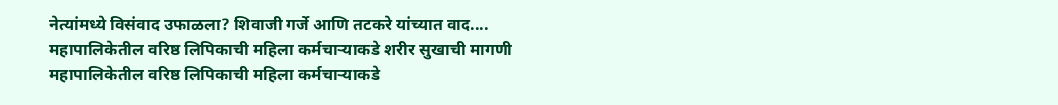नेत्यांमध्ये विसंवाद उफाळला? शिवाजी गर्जे आणि तटकरे यांच्यात वाद....
महापालिकेतील वरिष्ठ लिपिकाची महिला कर्मचाऱ्याकडे शरीर सुखाची मागणी
महापालिकेतील वरिष्ठ लिपिकाची महिला कर्मचाऱ्याकडे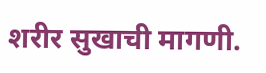शरीर सुखाची मागणी.